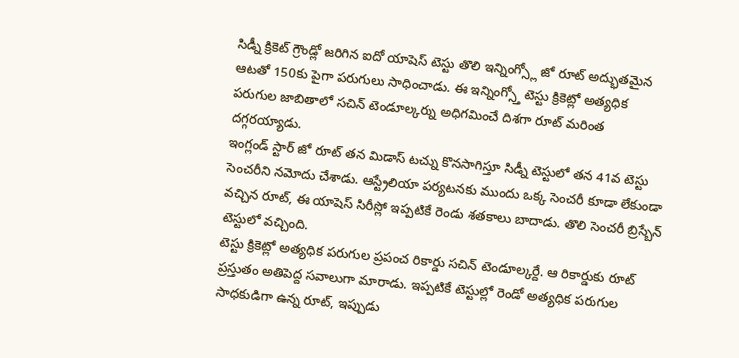సిడ్నీ క్రికెట్ గ్రౌండ్లో జరిగిన ఐదో యాషెస్ టెస్టు తొలి ఇన్నింగ్స్లో జో రూట్ అద్భుతమైన ఆటతో 150కు పైగా పరుగులు సాధించాడు. ఈ ఇన్నింగ్స్తో టెస్టు క్రికెట్లో అత్యధిక పరుగుల జాబితాలో సచిన్ టెండూల్కర్ను అధిగమించే దిశగా రూట్ మరింత దగ్గరయ్యాడు.
ఇంగ్లండ్ స్టార్ జో రూట్ తన మిడాస్ టచ్ను కొనసాగిస్తూ సిడ్నీ టెస్టులో తన 41వ టెస్టు సెంచరీని నమోదు చేశాడు. ఆస్ట్రేలియా పర్యటనకు ముందు ఒక్క సెంచరీ కూడా లేకుండా వచ్చిన రూట్, ఈ యాషెస్ సిరీస్లో ఇప్పటికే రెండు శతకాలు బాదాడు. తొలి సెంచరీ బ్రిస్బేన్ టెస్టులో వచ్చింది.
టెస్టు క్రికెట్లో అత్యధిక పరుగుల ప్రపంచ రికార్డు సచిన్ టెండూల్కర్దే. ఆ రికార్డుకు రూట్ ప్రస్తుతం అతిపెద్ద సవాలుగా మారాడు. ఇప్పటికే టెస్టుల్లో రెండో అత్యధిక పరుగుల సాధకుడిగా ఉన్న రూట్, ఇప్పుడు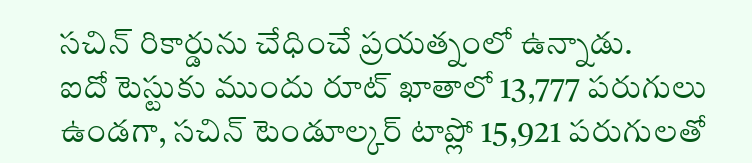సచిన్ రికార్డును చేధించే ప్రయత్నంలో ఉన్నాడు.
ఐదో టెస్టుకు ముందు రూట్ ఖాతాలో 13,777 పరుగులు ఉండగా, సచిన్ టెండూల్కర్ టాప్లో 15,921 పరుగులతో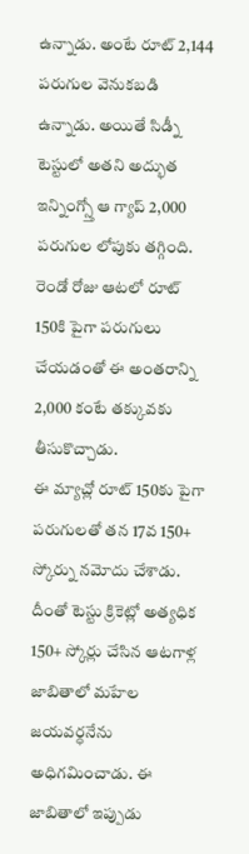ఉన్నాడు. అంటే రూట్ 2,144 పరుగుల వెనుకబడి ఉన్నాడు. అయితే సిడ్నీ టెస్టులో అతని అద్భుత ఇన్నింగ్స్తో ఆ గ్యాప్ 2,000 పరుగుల లోపుకు తగ్గింది. రెండో రోజు ఆటలో రూట్ 150కి పైగా పరుగులు చేయడంతో ఈ అంతరాన్ని 2,000 కంటే తక్కువకు తీసుకొచ్చాడు.
ఈ మ్యాచ్లో రూట్ 150కు పైగా పరుగులతో తన 17వ 150+ స్కోర్ను నమోదు చేశాడు. దీంతో టెస్టు క్రికెట్లో అత్యధిక 150+ స్కోర్లు చేసిన ఆటగాళ్ల జాబితాలో మహేల జయవర్ధనేను అధిగమించాడు. ఈ జాబితాలో ఇప్పుడు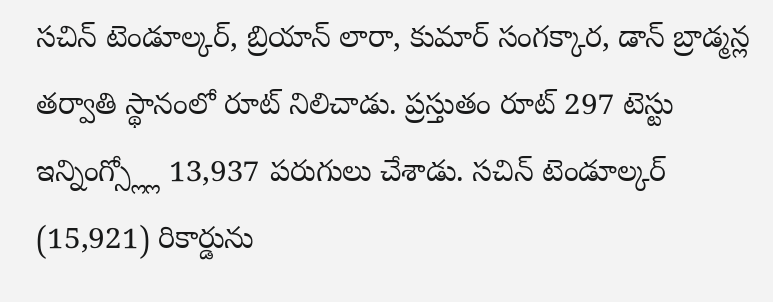సచిన్ టెండూల్కర్, బ్రియాన్ లారా, కుమార్ సంగక్కార, డాన్ బ్రాడ్మన్ల తర్వాతి స్థానంలో రూట్ నిలిచాడు. ప్రస్తుతం రూట్ 297 టెస్టు ఇన్నింగ్స్ల్లో 13,937 పరుగులు చేశాడు. సచిన్ టెండూల్కర్ (15,921) రికార్డును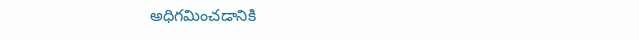అధిగమించడానికి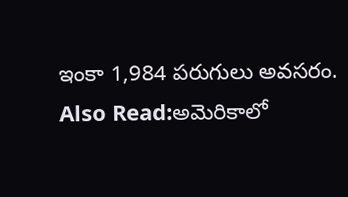ఇంకా 1,984 పరుగులు అవసరం.
Also Read:అమెరికాలో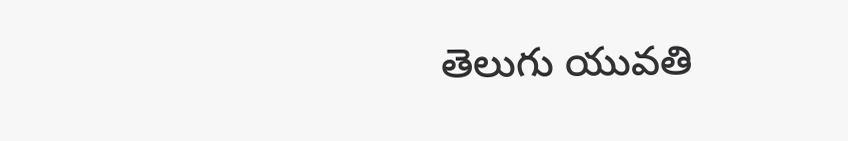తెలుగు యువతి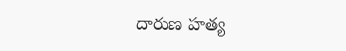దారుణ హత్య